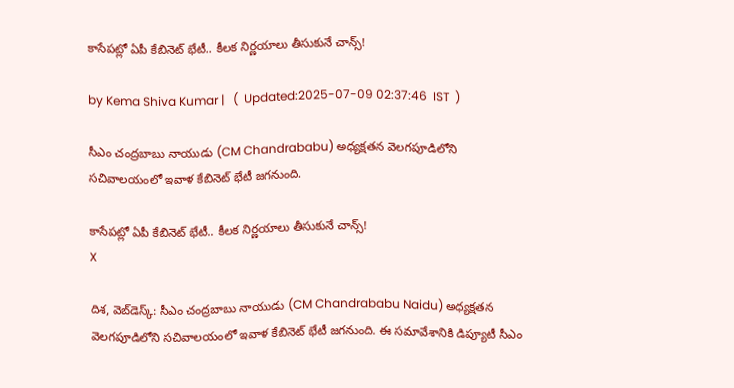కాసేపట్లో ఏపీ కేబినెట్ భేటీ.. కీలక నిర్ణయాలు తీసుకునే చాన్స్!

by Kema Shiva Kumar |   (  Updated:2025-07-09 02:37:46  IST  )

సీఎం చంద్రబాబు నాయుడు (CM Chandrababu) అధ్యక్షతన వెలగపూడిలోని సచివాలయంలో ఇవాళ కేబినెట్ భేటీ జగనుంది.

కాసేపట్లో ఏపీ కేబినెట్ భేటీ.. కీలక నిర్ణయాలు తీసుకునే చాన్స్!
X

దిశ, వెబ్‌డెస్క్: సీఎం చంద్రబాబు నాయుడు (CM Chandrababu Naidu) అధ్యక్షతన వెలగపూడిలోని సచివాలయంలో ఇవాళ కేబినెట్ భేటీ జగనుంది. ఈ సమావేశానికి డిప్యూటీ సీఎం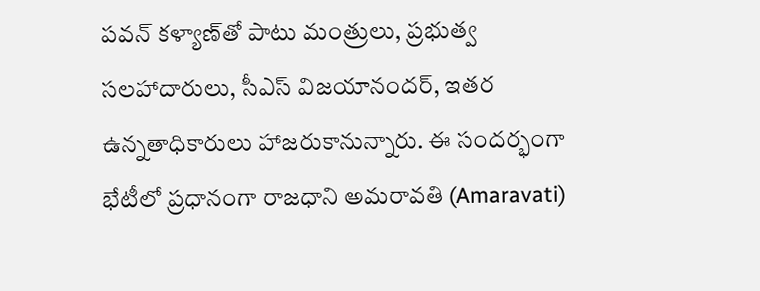పవన్ కళ్యాణ్‌తో పాటు మంత్రులు, ప్రభుత్వ సలహాదారులు, సీఎస్ విజయానందర్, ఇతర ఉన్నతాధికారులు హాజరుకానున్నారు. ఈ సందర్భంగా భేటీలో ప్రధానంగా రాజధాని అమరావతి (Amaravati)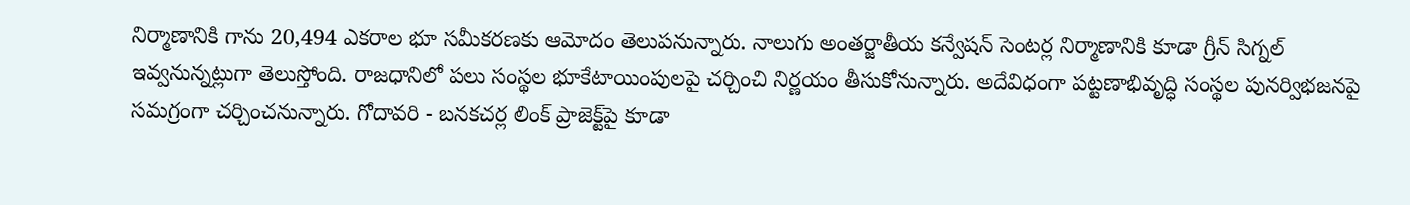నిర్మాణానికి గాను 20,494 ఎకరాల భూ సమీకరణకు ఆమోదం తెలుపనున్నారు. నాలుగు అంతర్జాతీయ కన్వేషన్ సెంటర్ల నిర్మాణానికి కూడా గ్రీన్ సిగ్నల్ ఇవ్వనున్నట్లుగా తెలుస్తోంది. రాజధానిలో పలు సంస్థల భూకేటాయింపులపై చర్చించి నిర్ణయం తీసుకోనున్నారు. అదేవిధంగా పట్టణాభివృద్ధి సంస్థల పునర్విభజనపై సమగ్రంగా చర్చించనున్నారు. గోదావరి - బనకచర్ల లింక్ ప్రాజెక్ట్‌పై కూడా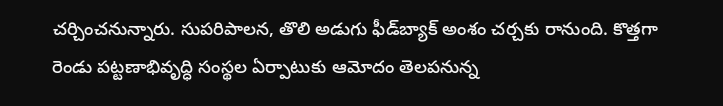చర్చించనున్నారు. సుపరిపాలన, తొలి అడుగు ఫీడ్‌బ్యాక్ అంశం చర్చకు రానుంది. కొత్తగా రెండు పట్టణాభివృద్ధి సంస్థల ఏర్పాటుకు ఆమోదం తెలపనున్న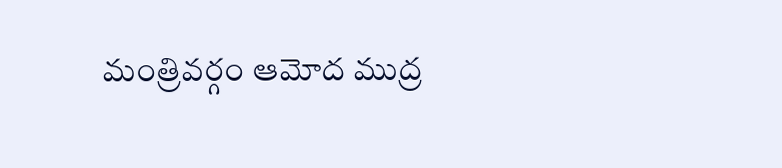మంత్రివర్గం ఆమోద ముద్ర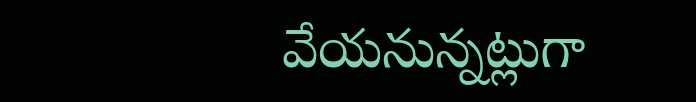వేయనున్నట్లుగా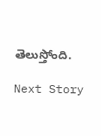తెలుస్తోంది.

Next Story